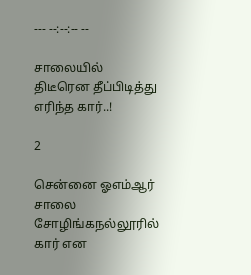--- --:--:-- --

சாலையில் திடீரென தீப்பிடித்து எரிந்த கார்..!

2

சென்னை ஓஎம்ஆர் சாலை சோழிங்கநல்லூரில் கார் என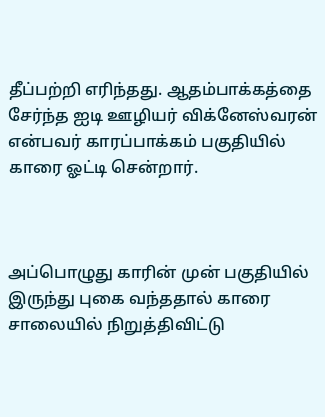தீப்பற்றி எரிந்தது. ஆதம்பாக்கத்தை சேர்ந்த ஐடி ஊழியர் விக்னேஸ்வரன் என்பவர் காரப்பாக்கம் பகுதியில் காரை ஓட்டி சென்றார்.



அப்பொழுது காரின் முன் பகுதியில் இருந்து புகை வந்ததால் காரை சாலையில் நிறுத்திவிட்டு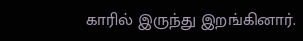காரில் இருந்து இறங்கினார்.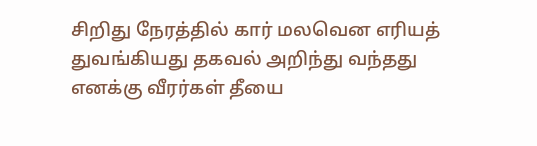சிறிது நேரத்தில் கார் மலவென எரியத் துவங்கியது தகவல் அறிந்து வந்தது எனக்கு வீரர்கள் தீயை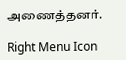அணைத்தனர்.

Right Menu Icon